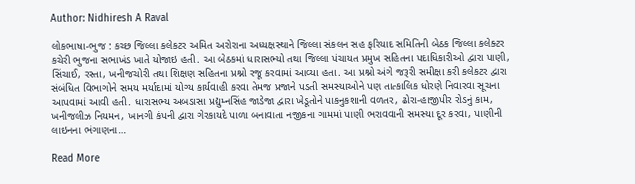Author: Nidhiresh A Raval

લોકભાષા-ભુજ : કચ્છ જિલ્લા કલેકટર અમિત અરોરાના અધ્યક્ષસ્થાને જિલ્લા સંકલન સહ ફરિયાદ સમિતિની બેઠક જિલ્લા કલેક્ટર કચેરી ભુજના સભાખંડ ખાતે યોજાઇ હતી. આ બેઠકમાં ધારાસભ્યો તથા જિલ્લા પંચાયત પ્રમુખ સહિતના પદાધિકારીઓ દ્વારા પાણી, સિંચાઈ, રસ્તા, ખનીજચોરી તથા શિક્ષણ સહિતના પ્રશ્નો રજૂ કરવામાં આવ્યા હતા. આ પ્રશ્નો અંગે જરૂરી સમીક્ષા કરી કલેકટર દ્વારા સંબંધિત વિભાગોને સમય મર્યાદામાં યોગ્ય કાર્યવાહી કરવા તેમજ પ્રજાને પડતી સમસ્યાઓને પણ તાત્કાલિક ધોરણે નિવારવા સૂચના આપવામાં આવી હતી. ધારાસભ્ય અબડાસા પ્રદ્યુમ્નસિંહ જાડેજા દ્વારા ખેડૂતોને પાકનુકશાની વળતર, ઢોરા-હાજીપીર રોડનું કામ, ખનીજલીઝ નિયમન, ખાનગી કંપની દ્વારા ગેરકાયદે પાળા બનાવાતા નજીકના ગામમાં પાણી ભરાવવાની સમસ્યા દૂર કરવા, પાણીની લાઇનના ભંગાણના…

Read More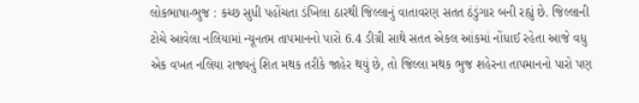લોકભાષા-ભુજ : કચ્છ સુધી પહોંચતા ડંખિલા ઠારથી જિલ્લાનું વાતાવરણ સતત ઠંડુંગાર બની રહ્યું છે. જિલ્લાની ટોચે આવેલા નલિયામાં ન્યૂનતમ તાપમાનનો પારો 6.4 ડીગ્રી સાથે સતત એકલ આંકમાં નોંધાઈ રહેતા આજે વધુ એક વખત નલિયા રાજ્યનું શિત મથક તરીકે જાહેર થયું છે, તો જિલ્લા મથક ભુજ શહેરના તાપમાનનો પારો પણ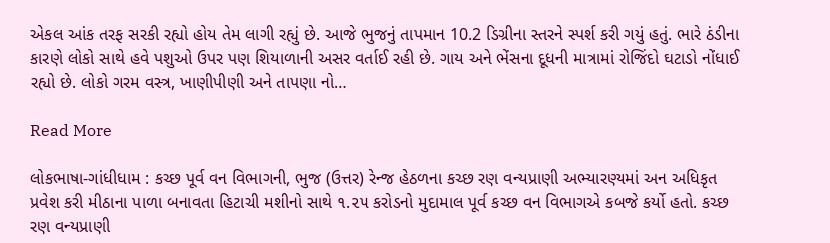એકલ આંક તરફ સરકી રહ્યો હોય તેમ લાગી રહ્યું છે. આજે ભુજનું તાપમાન 10.2 ડિગ્રીના સ્તરને સ્પર્શ કરી ગયું હતું. ભારે ઠંડીના કારણે લોકો સાથે હવે પશુઓ ઉપર પણ શિયાળાની અસર વર્તાઈ રહી છે. ગાય અને ભેંસના દૂધની માત્રામાં રોજિંદો ઘટાડો નોંધાઈ રહ્યો છે. લોકો ગરમ વસ્ત્ર, ખાણીપીણી અને તાપણા નો…

Read More

લોકભાષા-ગાંધીધામ : કચ્છ પૂર્વ વન વિભાગની, ભુજ (ઉત્તર) રેન્જ હેઠળના કચ્છ રણ વન્યપ્રાણી અભ્યારણ્યમાં અન અધિકૃત પ્રવેશ કરી મીઠાના પાળા બનાવતા હિટાચી મશીનો સાથે ૧.૨૫ કરોડનો મુદામાલ પૂર્વ કચ્છ વન વિભાગએ કબજે કર્યો હતો. કચ્છ રણ વન્યપ્રાણી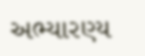અભ્યારણ્ય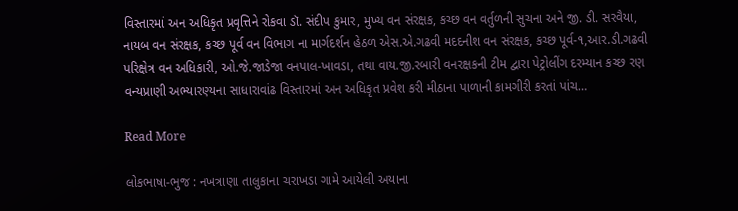વિસ્તારમાં અન અધિકૃત પ્રવૃત્તિને રોકવા ડૉ. સંદીપ કુમાર, મુખ્ય વન સંરક્ષક, કચ્છ વન વર્તુળની સુચના અને જી. ડી. સરવૈયા, નાયબ વન સંરક્ષક, કચ્છ પૂર્વ વન વિભાગ ના માર્ગદર્શન હેઠળ એસ.એ.ગઢવી મદદનીશ વન સંરક્ષક, કચ્છ પૂર્વ-૧,આર.ડી.ગઢવી પરિક્ષેત્ર વન અધિકારી, ઓ.જે.જાડેજા વનપાલ-ખાવડા, તથા વાય.જી.રબારી વનરક્ષકની ટીમ દ્વારા પેટ્રોલીંગ દરમ્યાન કચ્છ રણ વન્યપ્રાણી અભ્યારણ્યના સાધારાવાંઢ વિસ્તારમાં અન અધિકૃત પ્રવેશ કરી મીઠાના પાળાની કામગીરી કરતાં પાંચ…

Read More

લોકભાષા-ભુજ : નખત્રાણા તાલુકાના ચરાખડા ગામે આયેલી અયાના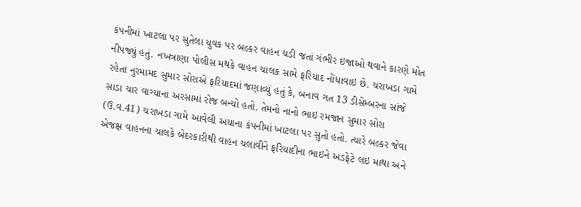કંપનીમાં ખાટલા પર સુતેલા યુવક પર બલ્કર વાહન ચડી જતાં ગંભીર ઇજાઓ થવાને કારણે મોત નીપજ્યું હતું. નખત્રાણા પોલીસ મથકે વાહન ચાલક સામે ફરિયાદ નોંધાવાઇ છે. ચરાખડા ગામે રહેતા નુરમામદ સુમાર સોરાએ ફરિયાદમાં જણાવ્યું હતું કે, બનાવ ગત 13 ડીસેમ્બરના સાંજે સાડા ચાર વાગ્યાના અરસામાં રોજ બન્યો હતો. તેમનો નાનો ભાઇ રમજાન સુમાર સોરા (ઉ.વ.41) ચરાખડા ગામે આવેલી અયાના કંપનીમાં ખાટલા પર સુતો હતો. ત્યારે બલ્કર જેવા એજક્ષ વાહનના ચાલકે બેદરકારીથી વાહન ચલાવીને ફરિયાદીના ભાઇને અડફેટે લઇ માથા અને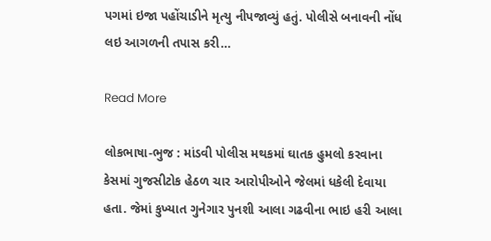પગમાં ઇજા પહોંચાડીને મૃત્યુ નીપજાવ્યું હતું. પોલીસે બનાવની નોંધ લઇ આગળની તપાસ કરી…

Read More

લોકભાષા-ભુજ : માંડવી પોલીસ મથકમાં ઘાતક હુમલો કરવાના કેસમાં ગુજસીટોક હેઠળ ચાર આરોપીઓને જેલમાં ધકેલી દેવાયા હતા. જેમાં કુખ્યાત ગુનેગાર પુનશી આલા ગઢવીના ભાઇ હરી આલા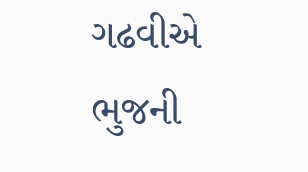ગઢવીએ ભુજની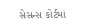સેસન્સ કોર્ટમાં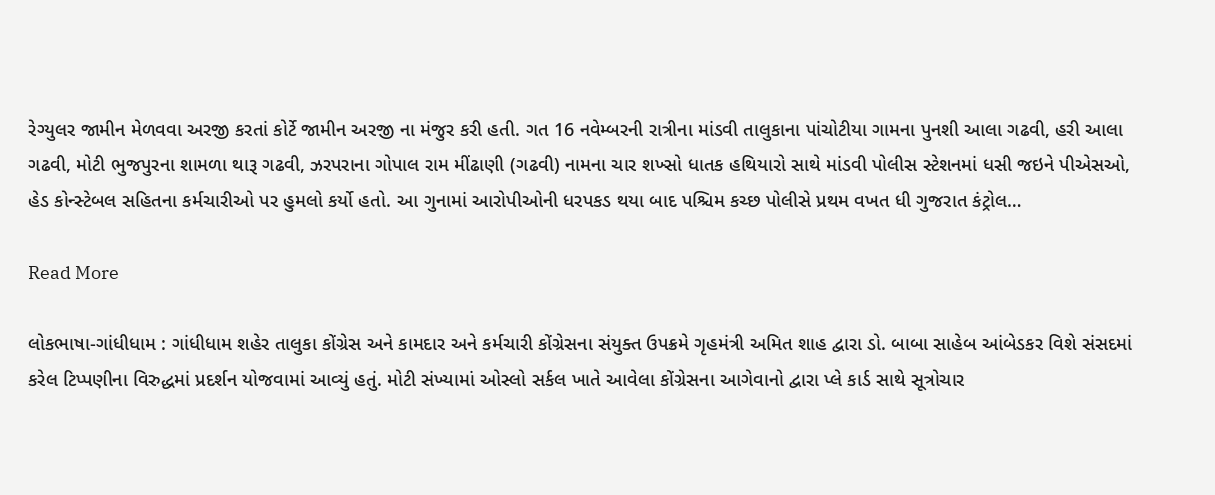રેગ્યુલર જામીન મેળવવા અરજી કરતાં કોર્ટે જામીન અરજી ના મંજુર કરી હતી. ગત 16 નવેમ્બરની રાત્રીના માંડવી તાલુકાના પાંચોટીયા ગામના પુનશી આલા ગઢવી, હરી આલા ગઢવી, મોટી ભુજપુરના શામળા થારૂ ગઢવી, ઝરપરાના ગોપાલ રામ મીંઢાણી (ગઢવી) નામના ચાર શખ્સો ધાતક હથિયારો સાથે માંડવી પોલીસ સ્ટેશનમાં ધસી જઇને પીએસઓ, હેડ કોન્સ્ટેબલ સહિતના કર્મચારીઓ પર હુમલો કર્યો હતો. આ ગુનામાં આરોપીઓની ધરપકડ થયા બાદ પશ્ચિમ કચ્છ પોલીસે પ્રથમ વખત ધી ગુજરાત કંટ્રોલ…

Read More

લોકભાષા-ગાંધીધામ : ગાંધીધામ શહેર તાલુકા કોંગ્રેસ અને કામદાર અને કર્મચારી કોંગ્રેસના સંયુક્ત ઉપક્રમે ગૃહમંત્રી અમિત શાહ દ્વારા ડો. બાબા સાહેબ આંબેડકર વિશે સંસદમાં કરેલ ટિપ્પણીના વિરુદ્ધમાં પ્રદર્શન યોજવામાં આવ્યું હતું. મોટી સંખ્યામાં ઓસ્લો સર્કલ ખાતે આવેલા કોંગ્રેસના આગેવાનો દ્વારા પ્લે કાર્ડ સાથે સૂત્રોચાર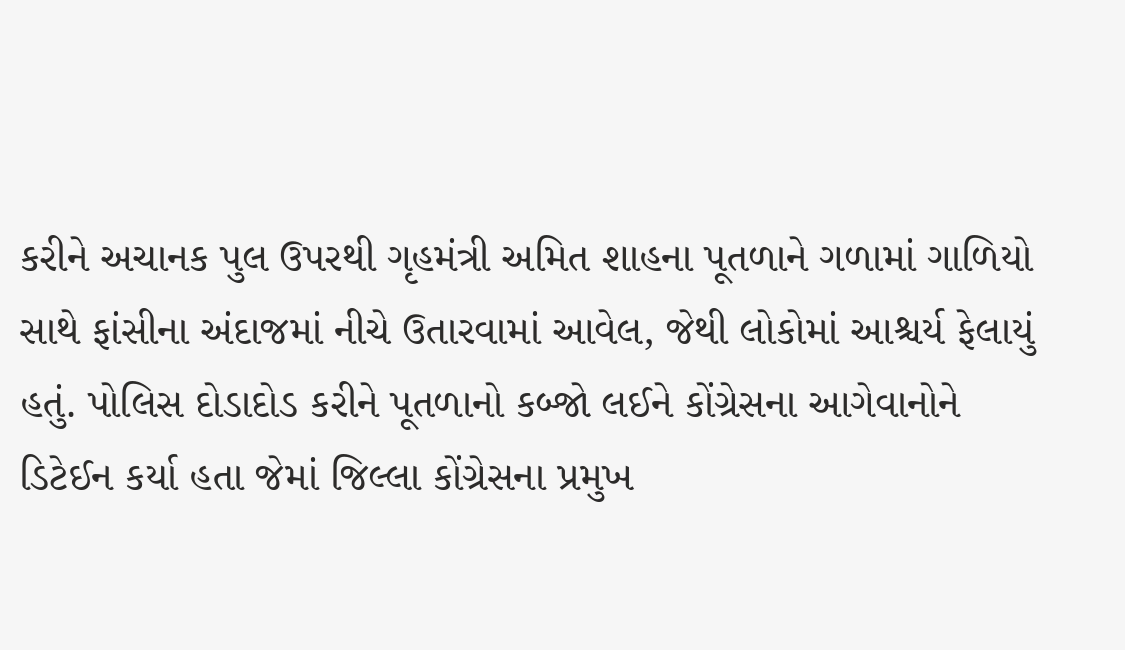કરીને અચાનક પુલ ઉપરથી ગૃહમંત્રી અમિત શાહના પૂતળાને ગળામાં ગાળિયો સાથે ફાંસીના અંદાજમાં નીચે ઉતારવામાં આવેલ, જેથી લોકોમાં આશ્ચર્ય ફેલાયું હતું. પોલિસ દોડાદોડ કરીને પૂતળાનો કબ્જો લઈને કોંગ્રેસના આગેવાનોને ડિટેઈન કર્યા હતા જેમાં જિલ્લા કોંગ્રેસના પ્રમુખ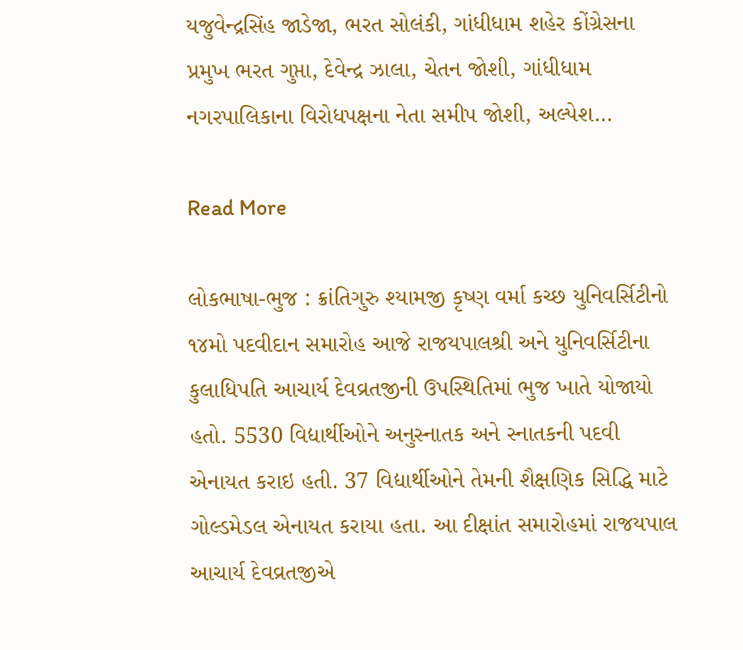યજુવેન્દ્રસિંહ જાડેજા, ભરત સોલંકી, ગાંધીધામ શહેર કોંગ્રેસના પ્રમુખ ભરત ગુપ્તા, દેવેન્દ્ર ઝાલા, ચેતન જોશી, ગાંધીધામ નગરપાલિકાના વિરોધપક્ષના નેતા સમીપ જોશી, અલ્પેશ…

Read More

લોકભાષા-ભુજ : ક્રાંતિગુરુ શ્યામજી કૃષ્ણ વર્મા કચ્છ યુનિવર્સિટીનો ૧૪મો પદવીદાન સમારોહ આજે રાજયપાલશ્રી અને યુનિવર્સિટીના કુલાધિપતિ આચાર્ય દેવવ્રતજીની ઉપસ્થિતિમાં ભુજ ખાતે યોજાયો હતો. 5530 વિદ્યાર્થીઓને અનુસ્નાતક અને સ્નાતકની પદવી એનાયત કરાઇ હતી. 37 વિદ્યાર્થીઓને તેમની શૈક્ષણિક સિદ્ધિ માટે ગોલ્ડમેડલ એનાયત કરાયા હતા. આ દીક્ષાંત સમારોહમાં રાજયપાલ આચાર્ય દેવવ્રતજીએ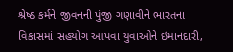શ્રેષ્ઠ કર્મને જીવનની પુંજી ગણાવીને ભારતના વિકાસમાં સહયોગ આપવા યુવાઓને ઇમાનદારી,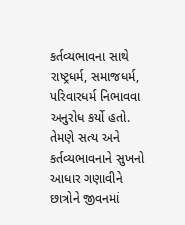કર્તવ્યભાવના સાથે રાષ્ટ્રધર્મ, સમાજધર્મ, પરિવારધર્મ નિભાવવા અનુરોધ કર્યો હતો. તેમણે સત્ય અને કર્તવ્યભાવનાને સુખનો આધાર ગણાવીને છાત્રોને જીવનમાં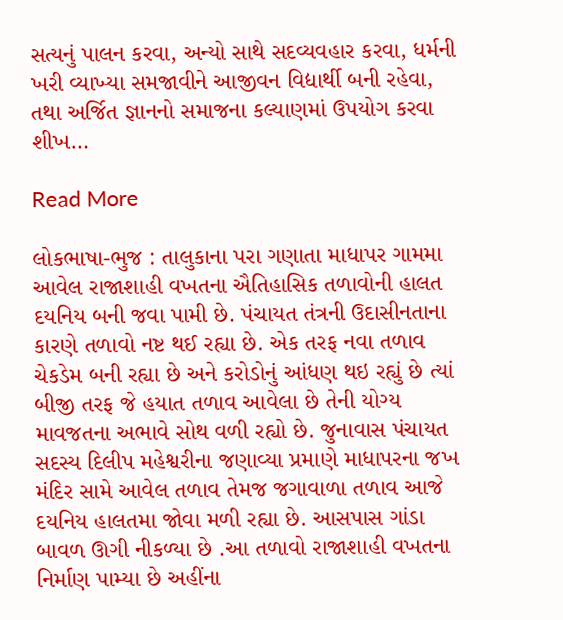સત્યનું પાલન કરવા, અન્યો સાથે સદવ્યવહાર કરવા, ધર્મની ખરી વ્યાખ્યા સમજાવીને આજીવન વિદ્યાર્થી બની રહેવા, તથા અર્જિત જ્ઞાનનો સમાજના કલ્યાણમાં ઉપયોગ કરવા શીખ…

Read More

લોકભાષા-ભુજ : તાલુકાના પરા ગણાતા માધાપર ગામમા આવેલ રાજાશાહી વખતના ઐતિહાસિક તળાવોની હાલત દયનિય બની જવા પામી છે. પંચાયત તંત્રની ઉદાસીનતાના કારણે તળાવો નષ્ટ થઈ રહ્યા છે. એક તરફ નવા તળાવ ચેકડેમ બની રહ્યા છે અને કરોડોનું આંધણ થઇ રહ્યું છે ત્યાં બીજી તરફ જે હયાત તળાવ આવેલા છે તેની યોગ્ય માવજતના અભાવે સોથ વળી રહ્યો છે. જુનાવાસ પંચાયત સદસ્ય દિલીપ મહેશ્વરીના જણાવ્યા પ્રમાણે માધાપરના જખ મંદિર સામે આવેલ તળાવ તેમજ જગાવાળા તળાવ આજે દયનિય હાલતમા જોવા મળી રહ્યા છે. આસપાસ ગાંડા બાવળ ઊગી નીકળ્યા છે .આ તળાવો રાજાશાહી વખતના નિર્માણ પામ્યા છે અહીંના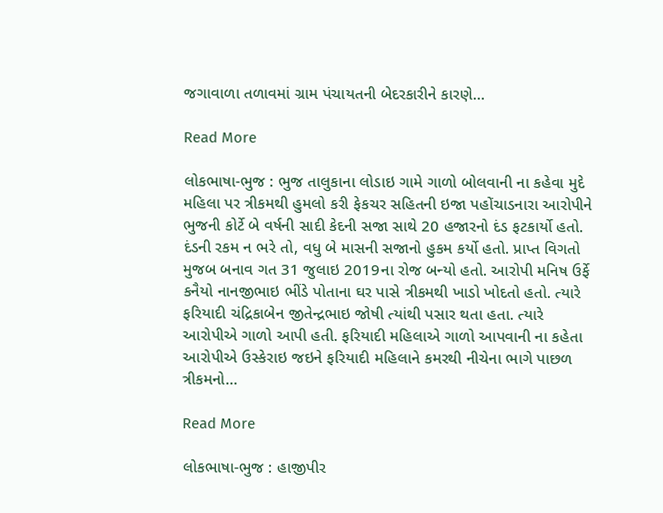જગાવાળા તળાવમાં ગ્રામ પંચાયતની બેદરકારીને કારણે…

Read More

લોકભાષા-ભુજ : ભુજ તાલુકાના લોડાઇ ગામે ગાળો બોલવાની ના કહેવા મુદે મહિલા પર ત્રીકમથી હુમલો કરી ફેકચર સહિતની ઇજા પહોંચાડનારા આરોપીને ભુજની કોર્ટે બે વર્ષની સાદી કેદની સજા સાથે 20 હજારનો દંડ ફટકાર્યો હતો. દંડની રકમ ન ભરે તો, વધુ બે માસની સજાનો હુકમ કર્યો હતો. પ્રાપ્ત વિગતો મુજબ બનાવ ગત 31 જુલાઇ 2019ના રોજ બન્યો હતો. આરોપી મનિષ ઉર્ફે કનૈયો નાનજીભાઇ ભીંડે પોતાના ઘર પાસે ત્રીકમથી ખાડો ખોદતો હતો. ત્યારે ફરિયાદી ચંદ્રિકાબેન જીતેન્દ્રભાઇ જોષી ત્યાંથી પસાર થતા હતા. ત્યારે આરોપીએ ગાળો આપી હતી. ફરિયાદી મહિલાએ ગાળો આપવાની ના કહેતા આરોપીએ ઉસ્કેરાઇ જઇને ફરિયાદી મહિલાને કમરથી નીચેના ભાગે પાછળ ત્રીકમનો…

Read More

લોકભાષા-ભુજ : હાજીપીર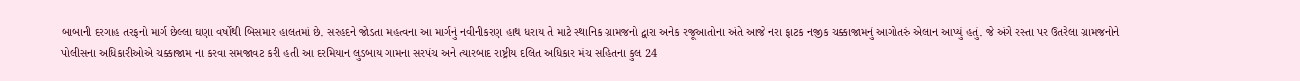બાબાની દરગાહ તરફનો માર્ગ છેલ્લા ઘણા વર્ષોથી બિસમાર હાલતમાં છે. સરહદને જોડતા મહત્વના આ માર્ગનું નવીનીકરણ હાથ ધરાય તે માટે સ્થાનિક ગ્રામજનો દ્વારા અનેક રજૂઆતોના અંતે આજે નરા ફાટક નજીક ચક્કાજામનું આગોતરું એલાન આપ્યું હતું. જે અંગે રસ્તા પર ઉતરેલા ગ્રામજનોને પોલીસના અધિકારીઓએ ચક્કાજામ ના કરવા સમજાવટ કરી હતી આ દરમિયાન લુડબાય ગામના સરપંચ અને ત્યારબાદ રાષ્ટ્રીય દલિત અધિકાર મંચ સહિતના કુલ 24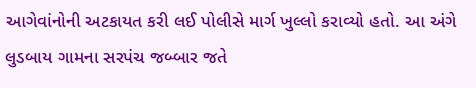આગેવાંનોની અટકાયત કરી લઈ પોલીસે માર્ગ ખુલ્લો કરાવ્યો હતો. આ અંગે લુડબાય ગામના સરપંચ જબ્બાર જતે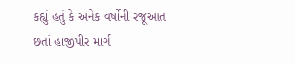કહ્યું હતું કે અનેક વર્ષોની રજૂઆત છતાં હાજીપીર માર્ગ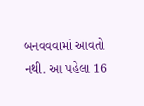બનવવવામાં આવતો નથી. આ પહેલા 16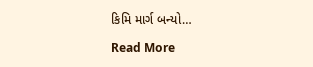કિમિ માર્ગ બન્યો…

Read More